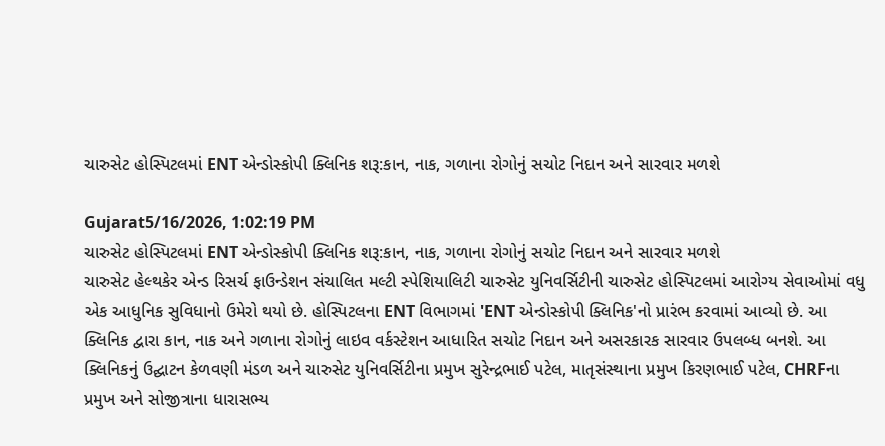ચારુસેટ હોસ્પિટલમાં ENT એન્ડોસ્કોપી ક્લિનિક શરૂ:કાન, નાક, ગળાના રોગોનું સચોટ નિદાન અને સારવાર મળશે

Gujarat5/16/2026, 1:02:19 PM
ચારુસેટ હોસ્પિટલમાં ENT એન્ડોસ્કોપી ક્લિનિક શરૂ:કાન, નાક, ગળાના રોગોનું સચોટ નિદાન અને સારવાર મળશે
ચારુસેટ હેલ્થકેર એન્ડ રિસર્ચ ફાઉન્ડેશન સંચાલિત મલ્ટી સ્પેશિયાલિટી ચારુસેટ યુનિવર્સિટીની ચારુસેટ હોસ્પિટલમાં આરોગ્ય સેવાઓમાં વધુ એક આધુનિક સુવિધાનો ઉમેરો થયો છે. હોસ્પિટલના ENT વિભાગમાં 'ENT એન્ડોસ્કોપી ક્લિનિક'નો પ્રારંભ કરવામાં આવ્યો છે. આ ક્લિનિક દ્વારા કાન, નાક અને ગળાના રોગોનું લાઇવ વર્કસ્ટેશન આધારિત સચોટ નિદાન અને અસરકારક સારવાર ઉપલબ્ધ બનશે. આ ક્લિનિકનું ઉદ્ઘાટન કેળવણી મંડળ અને ચારુસેટ યુનિવર્સિટીના પ્રમુખ સુરેન્દ્રભાઈ પટેલ, માતૃસંસ્થાના પ્રમુખ કિરણભાઈ પટેલ, CHRFના પ્રમુખ અને સોજીત્રાના ધારાસભ્ય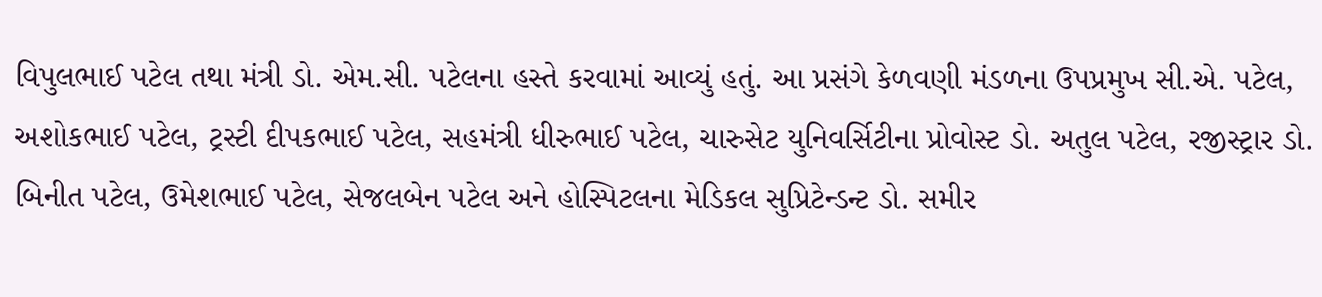વિપુલભાઈ પટેલ તથા મંત્રી ડો. એમ.સી. પટેલના હસ્તે કરવામાં આવ્યું હતું. આ પ્રસંગે કેળવણી મંડળના ઉપપ્રમુખ સી.એ. પટેલ, અશોકભાઈ પટેલ, ટ્રસ્ટી દીપકભાઈ પટેલ, સહમંત્રી ધીરુભાઈ પટેલ, ચારુસેટ યુનિવર્સિટીના પ્રોવોસ્ટ ડો. અતુલ પટેલ, રજીસ્ટ્રાર ડો. બિનીત પટેલ, ઉમેશભાઈ પટેલ, સેજલબેન પટેલ અને હોસ્પિટલના મેડિકલ સુપ્રિટેન્ડન્ટ ડો. સમીર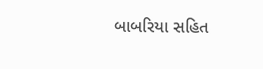બાબરિયા સહિત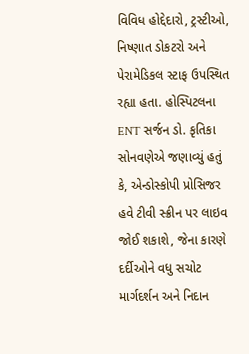વિવિધ હોદ્દેદારો, ટ્રસ્ટીઓ, નિષ્ણાત ડોકટરો અને પેરામેડિકલ સ્ટાફ ઉપસ્થિત રહ્યા હતા. હોસ્પિટલના ENT સર્જન ડો. કૃતિકા સોનવણેએ જણાવ્યું હતું કે, એન્ડોસ્કોપી પ્રોસિજર હવે ટીવી સ્ક્રીન પર લાઇવ જોઈ શકાશે, જેના કારણે દર્દીઓને વધુ સચોટ માર્ગદર્શન અને નિદાન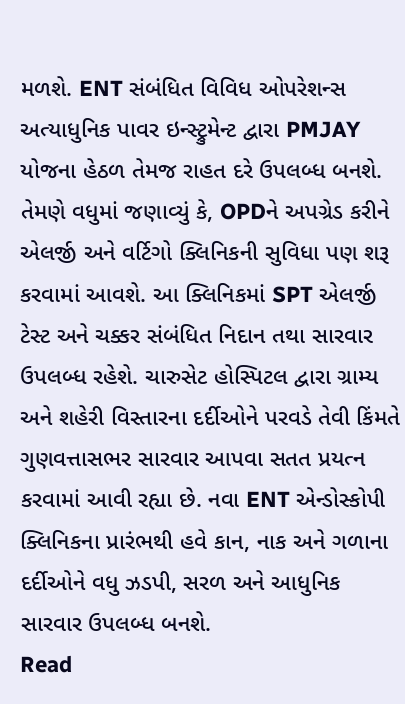મળશે. ENT સંબંધિત વિવિધ ઓપરેશન્સ અત્યાધુનિક પાવર ઇન્સ્ટ્રુમેન્ટ દ્વારા PMJAY યોજના હેઠળ તેમજ રાહત દરે ઉપલબ્ધ બનશે. તેમણે વધુમાં જણાવ્યું કે, OPDને અપગ્રેડ કરીને એલર્જી અને વર્ટિગો ક્લિનિકની સુવિધા પણ શરૂ કરવામાં આવશે. આ ક્લિનિકમાં SPT એલર્જી ટેસ્ટ અને ચક્કર સંબંધિત નિદાન તથા સારવાર ઉપલબ્ધ રહેશે. ચારુસેટ હોસ્પિટલ દ્વારા ગ્રામ્ય અને શહેરી વિસ્તારના દર્દીઓને પરવડે તેવી કિંમતે ગુણવત્તાસભર સારવાર આપવા સતત પ્રયત્ન કરવામાં આવી રહ્યા છે. નવા ENT એન્ડોસ્કોપી ક્લિનિકના પ્રારંભથી હવે કાન, નાક અને ગળાના દર્દીઓને વધુ ઝડપી, સરળ અને આધુનિક સારવાર ઉપલબ્ધ બનશે.
Read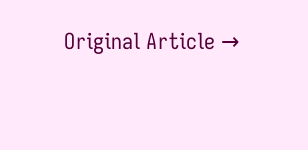Original Article →